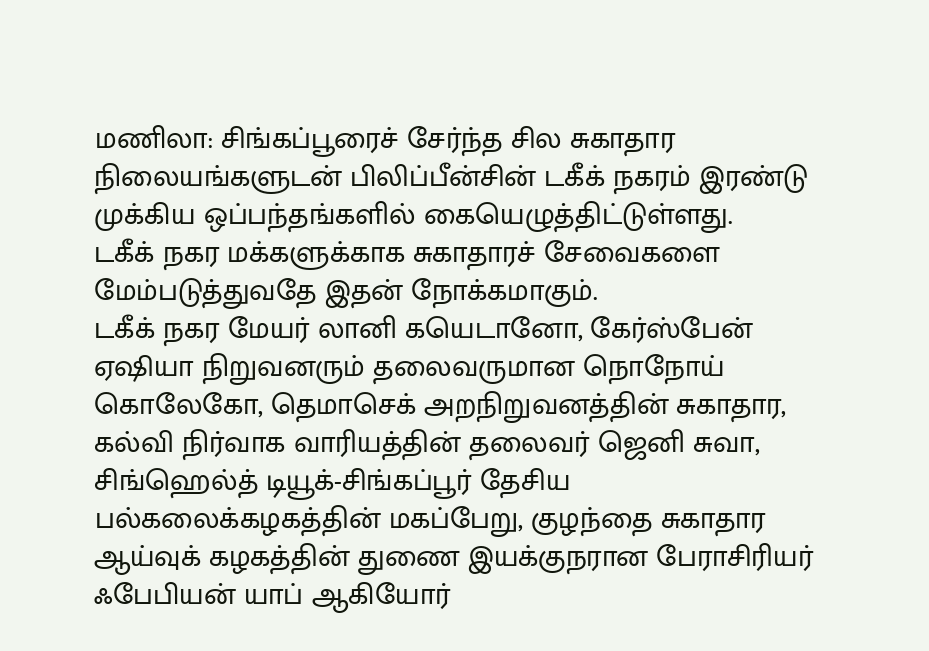மணிலா: சிங்கப்பூரைச் சேர்ந்த சில சுகாதார நிலையங்களுடன் பிலிப்பீன்சின் டகீக் நகரம் இரண்டு முக்கிய ஒப்பந்தங்களில் கையெழுத்திட்டுள்ளது.
டகீக் நகர மக்களுக்காக சுகாதாரச் சேவைகளை மேம்படுத்துவதே இதன் நோக்கமாகும்.
டகீக் நகர மேயர் லானி கயெடானோ, கேர்ஸ்பேன் ஏஷியா நிறுவனரும் தலைவருமான நொநோய் கொலேகோ, தெமாசெக் அறநிறுவனத்தின் சுகாதார, கல்வி நிர்வாக வாரியத்தின் தலைவர் ஜெனி சுவா, சிங்ஹெல்த் டியூக்-சிங்கப்பூர் தேசிய பல்கலைக்கழகத்தின் மகப்பேறு, குழந்தை சுகாதார ஆய்வுக் கழகத்தின் துணை இயக்குநரான பேராசிரியர் ஃபேபியன் யாப் ஆகியோர்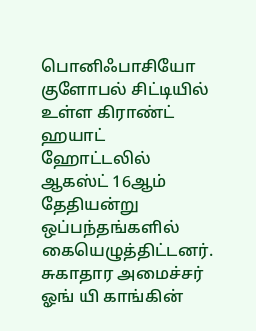பொனிஃபாசியோ குளோபல் சிட்டியில் உள்ள கிராண்ட் ஹயாட் ஹோட்டலில் ஆகஸ்ட் 16ஆம் தேதியன்று ஒப்பந்தங்களில் கையெழுத்திட்டனர்.
சுகாதார அமைச்சர் ஓங் யி காங்கின்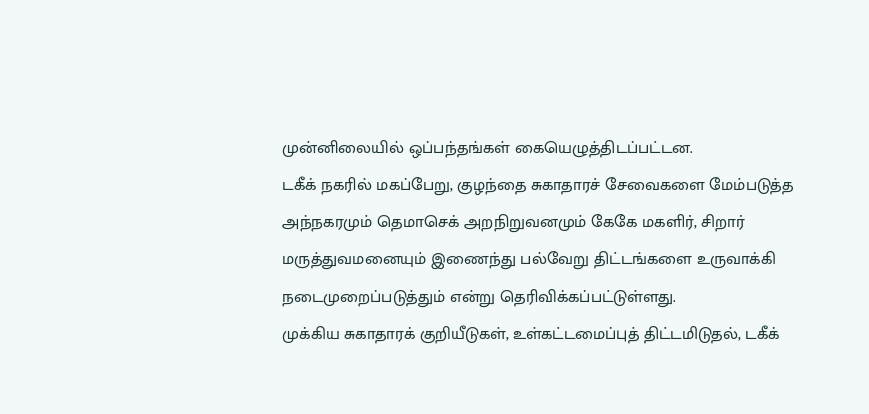முன்னிலையில் ஒப்பந்தங்கள் கையெழுத்திடப்பட்டன.
டகீக் நகரில் மகப்பேறு, குழந்தை சுகாதாரச் சேவைகளை மேம்படுத்த அந்நகரமும் தெமாசெக் அறநிறுவனமும் கேகே மகளிர், சிறார் மருத்துவமனையும் இணைந்து பல்வேறு திட்டங்களை உருவாக்கி நடைமுறைப்படுத்தும் என்று தெரிவிக்கப்பட்டுள்ளது.
முக்கிய சுகாதாரக் குறியீடுகள், உள்கட்டமைப்புத் திட்டமிடுதல், டகீக்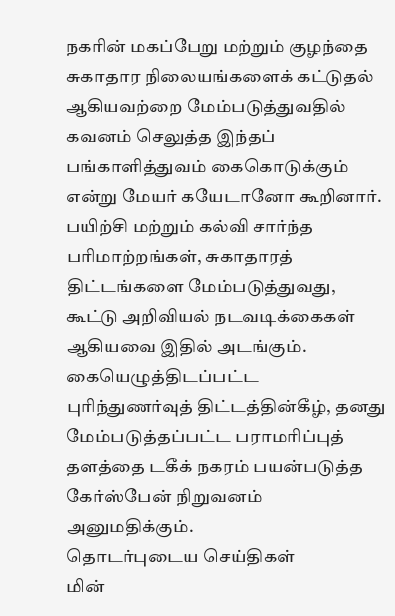நகரின் மகப்பேறு மற்றும் குழந்தை சுகாதார நிலையங்களைக் கட்டுதல் ஆகியவற்றை மேம்படுத்துவதில் கவனம் செலுத்த இந்தப் பங்காளித்துவம் கைகொடுக்கும் என்று மேயர் கயேடானோ கூறினார்.
பயிற்சி மற்றும் கல்வி சார்ந்த பரிமாற்றங்கள், சுகாதாரத் திட்டங்களை மேம்படுத்துவது, கூட்டு அறிவியல் நடவடிக்கைகள் ஆகியவை இதில் அடங்கும்.
கையெழுத்திடப்பட்ட புரிந்துணர்வுத் திட்டத்தின்கீழ், தனது மேம்படுத்தப்பட்ட பராமரிப்புத் தளத்தை டகீக் நகரம் பயன்படுத்த கேர்ஸ்பேன் நிறுவனம் அனுமதிக்கும்.
தொடர்புடைய செய்திகள்
மின்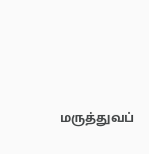மருத்துவப்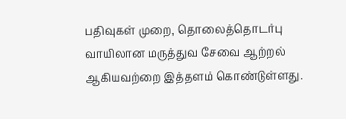பதிவுகள் முறை, தொலைத்தொடர்பு வாயிலான மருத்துவ சேவை ஆற்றல் ஆகியவற்றை இத்தளம் கொண்டுள்ளது.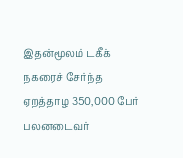இதன்மூலம் டகீக் நகரைச் சேர்ந்த ஏறத்தாழ 350,000 பேர் பலனடைவர்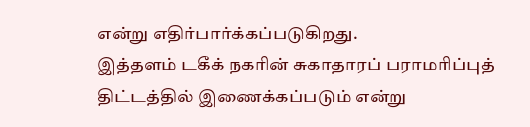என்று எதிர்பார்க்கப்படுகிறது.
இத்தளம் டகீக் நகரின் சுகாதாரப் பராமரிப்புத் திட்டத்தில் இணைக்கப்படும் என்று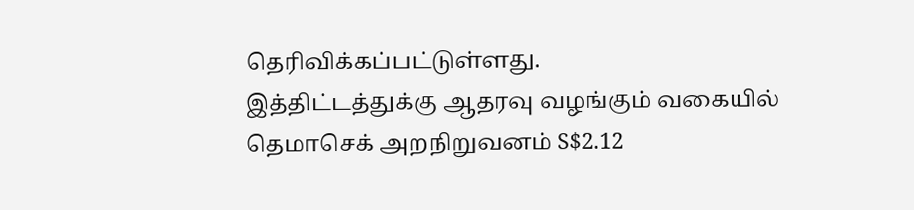தெரிவிக்கப்பட்டுள்ளது.
இத்திட்டத்துக்கு ஆதரவு வழங்கும் வகையில் தெமாசெக் அறநிறுவனம் S$2.12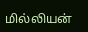மில்லியன்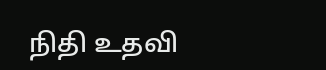நிதி உதவி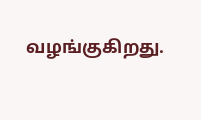வழங்குகிறது.